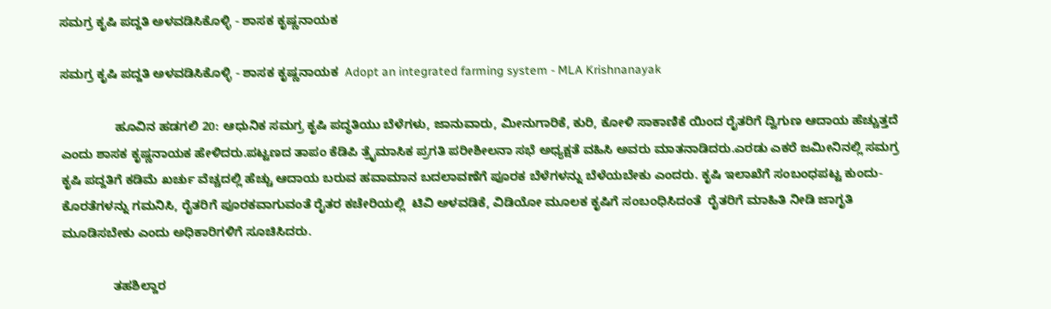ಸಮಗ್ರ ಕೃಷಿ ಪದ್ದತಿ ಅಳವಡಿಸಿಕೊಳ್ಳಿ - ಶಾಸಕ ಕೃಷ್ಣನಾಯಕ

ಸಮಗ್ರ ಕೃಷಿ ಪದ್ದತಿ ಅಳವಡಿಸಿಕೊಳ್ಳಿ - ಶಾಸಕ ಕೃಷ್ಣನಾಯಕ  Adopt an integrated farming system - MLA Krishnanayak

                ಹೂವಿನ ಹಡಗಲಿ 20: ಆಧುನಿಕ ಸಮಗ್ರ ಕೃಷಿ ಪದ್ಧತಿಯು ಬೆಳೆಗಳು, ಜಾನುವಾರು, ಮೀನುಗಾರಿಕೆ, ಕುರಿ, ಕೋಳಿ ಸಾಕಾಣಿಕೆ ಯಿಂದ ರೈತರಿಗೆ ದ್ವಿಗುಣ ಆದಾಯ ಹೆಚ್ಚುತ್ತದೆ ಎಂದು ಶಾಸಕ ಕೃಷ್ಣನಾಯಕ ಹೇಳಿದರು.ಪಟ್ಟಣದ ತಾಪಂ ಕೆಡಿಪಿ ತ್ರೈಮಾಸಿಕ ಪ್ರಗತಿ ಪರೀಶೀಲನಾ ಸಭೆ ಅಧ್ಯಕ್ಷತೆ ವಹಿಸಿ ಅವರು ಮಾತನಾಡಿದರು.ಎರಡು ಎಕರೆ ಜಮೀನಿನಲ್ಲಿ ಸಮಗ್ರ ಕೃಷಿ ಪದ್ದತಿಗೆ ಕಡಿಮೆ ಖರ್ಚು ವೆಚ್ಚದಲ್ಲಿ ಹೆಚ್ಚು ಆದಾಯ ಬರುವ ಹವಾಮಾನ ಬದಲಾವಣೆಗೆ ಪೂರಕ ಬೆಳೆಗಳನ್ನು ಬೆಳೆಯಬೇಕು ಎಂದರು. ಕೃಷಿ ಇಲಾಖೆಗೆ ಸಂಬಂಧಪಟ್ಟ ಕುಂದು- ಕೊರತೆಗಳನ್ನು ಗಮನಿಸಿ, ರೈತರಿಗೆ ಪೂರಕವಾಗುವಂತೆ ರೈತರ ಕಚೇರಿಯಲ್ಲಿ  ಟಿವಿ ಅಳವಡಿಕೆ, ವಿಡಿಯೋ ಮೂಲಕ ಕೃಷಿಗೆ ಸಂಬಂಧಿಸಿದಂತೆ  ರೈತರಿಗೆ ಮಾಹಿತಿ ನೀಡಿ ಜಾಗೃತಿ ಮೂಡಿಸಬೇಕು ಎಂದು ಅಧಿಕಾರಿಗಳಿಗೆ ಸೂಚಿಸಿದರು.

               ತಹಶಿಲ್ದಾರ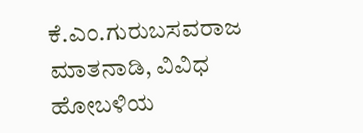ಕೆ.ಎಂ.ಗುರುಬಸವರಾಜ ಮಾತನಾಡಿ, ವಿವಿಧ ಹೋಬಳಿಯ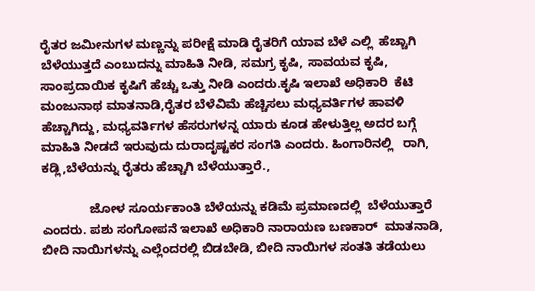ರೈತರ ಜಮೀನುಗಳ ಮಣ್ಣನ್ನು ಪರೀಕ್ಷೆ ಮಾಡಿ ರೈತರಿಗೆ ಯಾವ ಬೆಳೆ ಎಲ್ಲಿ  ಹೆಚ್ಚಾಗಿ ಬೆಳೆಯುತ್ತದೆ ಎಂಬುದನ್ನು ಮಾಹಿತಿ ನೀಡಿ, ಸಮಗ್ರ ಕೃಷಿ, ಸಾವಯವ ಕೃಷಿ, ಸಾಂಪ್ರದಾಯಿಕ ಕೃಷಿಗೆ ಹೆಚ್ಚು ಒತ್ತು ನೀಡಿ ಎಂದರು.ಕೃಷಿ ಇಲಾಖೆ ಅಧಿಕಾರಿ  ಕೆಟಿ ಮಂಜುನಾಥ ಮಾತನಾಡಿ,ರೈತರ ಬೆಳೆವಿಮೆ ಹೆಚ್ಚಿಸಲು ಮಧ್ಯವರ್ತಿಗಳ ಹಾವಳಿ ಹೆಚ್ಚಾಗಿದ್ದು, ಮಧ್ಯವರ್ತಿಗಳ ಹೆಸರುಗಳನ್ನ ಯಾರು ಕೂಡ ಹೇಳುತ್ತಿಲ್ಲ ಅದರ ಬಗ್ಗೆ ಮಾಹಿತಿ ನೀಡದೆ ಇರುವುದು ದುರಾದೃಷ್ಟಕರ ಸಂಗತಿ ಎಂದರು. ಹಿಂಗಾರಿನಲ್ಲಿ   ರಾಗಿ, ಕಡ್ಲಿ,ಬೆಳೆಯನ್ನು ರೈತರು ಹೆಚ್ಚಾಗಿ ಬೆಳೆಯುತ್ತಾರೆ.,

              ಜೋಳ ಸೂರ್ಯಕಾಂತಿ ಬೆಳೆಯನ್ನು ಕಡಿಮೆ ಪ್ರಮಾಣದಲ್ಲಿ  ಬೆಳೆಯುತ್ತಾರೆ ಎಂದರು. ಪಶು ಸಂಗೋಪನೆ ಇಲಾಖೆ ಅಧಿಕಾರಿ ನಾರಾಯಣ ಬಣಕಾರ್  ಮಾತನಾಡಿ, ಬೀದಿ ನಾಯಿಗಳನ್ನು ಎಲ್ಲೆಂದರಲ್ಲಿ ಬಿಡಬೇಡಿ, ಬೀದಿ ನಾಯಿಗಳ ಸಂತತಿ ತಡೆಯಲು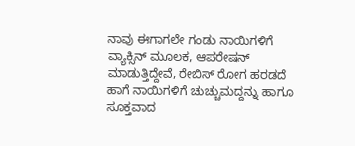ನಾವು ಈಗಾಗಲೇ ಗಂಡು ನಾಯಿಗಳಿಗೆ ವ್ಯಾಕ್ಸಿನ್ ಮೂಲಕ, ಆಪರೇಷನ್ ಮಾಡುತ್ತಿದ್ದೇವೆ, ರೇಬಿಸ್ ರೋಗ ಹರಡದೆ ಹಾಗೆ ನಾಯಿಗಳಿಗೆ ಚುಚ್ಚುಮದ್ದನ್ನು ಹಾಗೂ ಸೂಕ್ತವಾದ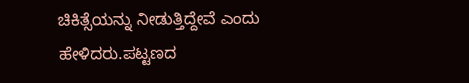ಚಿಕಿತ್ಸೆಯನ್ನು ನೀಡುತ್ತಿದ್ದೇವೆ ಎಂದು ಹೇಳಿದರು.ಪಟ್ಟಣದ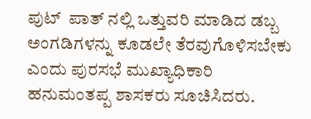ಪುಟ್  ಪಾತ್ ನಲ್ಲಿ ಒತ್ತುವರಿ ಮಾಡಿದ ಡಬ್ಬ ಅಂಗಡಿಗಳನ್ನು ಕೂಡಲೇ ತೆರವುಗೊಳಿಸಬೇಕು ಎಂದು ಪುರಸಭೆ ಮುಖ್ಯಾಧಿಕಾರಿ ಹನುಮಂತಪ್ಪ ಶಾಸಕರು ಸೂಚಿಸಿದರು.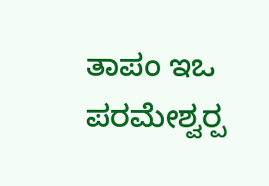ತಾಪಂ ಇಒ ಪರಮೇಶ್ವರ‍್ಪ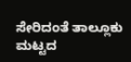ಸೇರಿದಂತೆ ತಾಲ್ಲೂಕು ಮಟ್ಟದ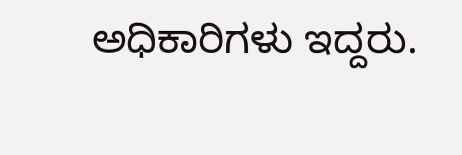ಅಧಿಕಾರಿಗಳು ಇದ್ದರು.